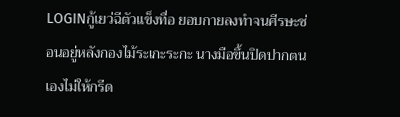LOGINกู้เยว่ฉีตัวแข็งทื่อ ยอบกายลงทำจนศีรษะซ่อนอยู่หลังกองไม้ระเกะระกะ นางมือขึ้นปิดปากตนเองไม่ให้กรีด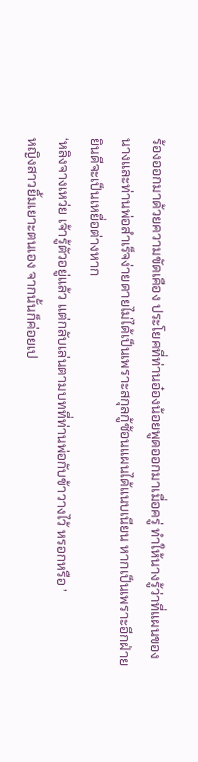ร้องออกมาด้วยความขัดเคือง ประโยคที่ท่านอ๋องน้อยพูดออกมาเมื่อครู่ ทำให้นางรู้ว่าที่แผนของนางและท่านพ่อสำเร็จง่ายดายไม่ได้เป็นเพราะสกุลกู้ซ้อนแผนได้แนบเนียน หากเป็นเพราะอีกฝ่ายยินดีจะเป็นเหยื่อต่างหาก
‘หลิงจางเหว่ย เจ้ารู้ตัวอยู่แล้ว แต่กลับเล่นตามบทที่ท่านพ่อกับข้าวางไว้ หรอกหรือ ’
หญิงสาวยิ้มเยาะตนเอง จากนั้นก็ค่อยเป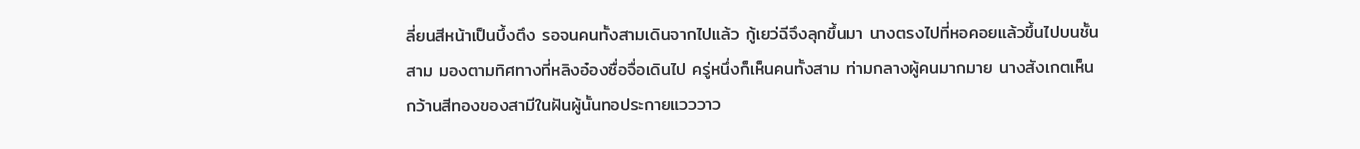ลี่ยนสีหน้าเป็นบึ้งตึง รอจนคนทั้งสามเดินจากไปแล้ว กู้เยว่ฉีจึงลุกขึ้นมา นางตรงไปที่หอคอยแล้วขึ้นไปบนชั้นสาม มองตามทิศทางที่หลิงอ๋องซื่อจื่อเดินไป ครู่หนึ่งก็เห็นคนทั้งสาม ท่ามกลางผู้คนมากมาย นางสังเกตเห็นกว้านสีทองของสามีในฝันผู้นั้นทอประกายแวววาว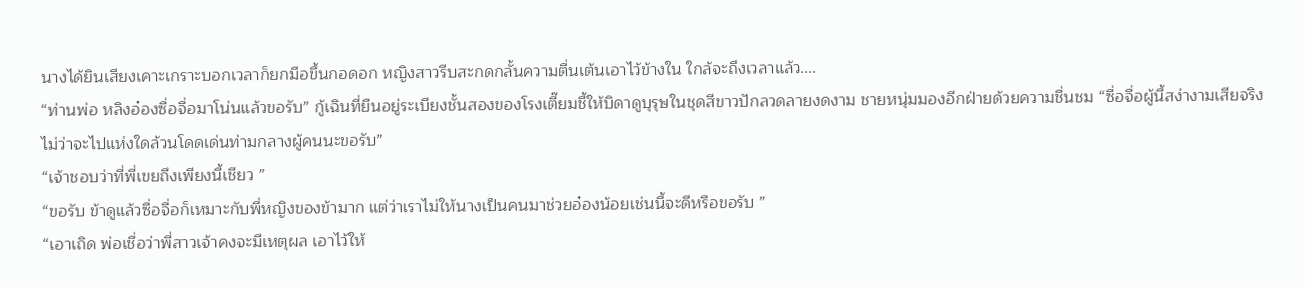นางได้ยินเสียงเคาะเกราะบอกเวลาก็ยกมือขึ้นกอดอก หญิงสาวรีบสะกดกลั้นความตื่นเต้นเอาไว้ข้างใน ใกล้จะถึงเวลาแล้ว....
“ท่านพ่อ หลิงอ๋องซื่อจื่อมาโน่นแล้วขอรับ” กู้เฉินที่ยืนอยู่ระเบียงชั้นสองของโรงเตี๊ยมชี้ให้บิดาดูบุรุษในชุดสีขาวปักลวดลายงดงาม ชายหนุ่มมองอีกฝ่ายด้วยความชื่นชม “ซื่อจื่อผู้นี้สง่างามเสียจริง ไม่ว่าจะไปแห่งใดล้วนโดดเด่นท่ามกลางผู้คนนะขอรับ”
“เจ้าชอบว่าที่พี่เขยถึงเพียงนี้เชียว ”
“ขอรับ ข้าดูแล้วซื่อจื่อก็เหมาะกับพี่หญิงของข้ามาก แต่ว่าเราไม่ให้นางเป็นคนมาช่วยอ๋องน้อยเช่นนี้จะดีหรือขอรับ ”
“เอาเถิด พ่อเชื่อว่าพี่สาวเจ้าคงจะมีเหตุผล เอาไว้ให้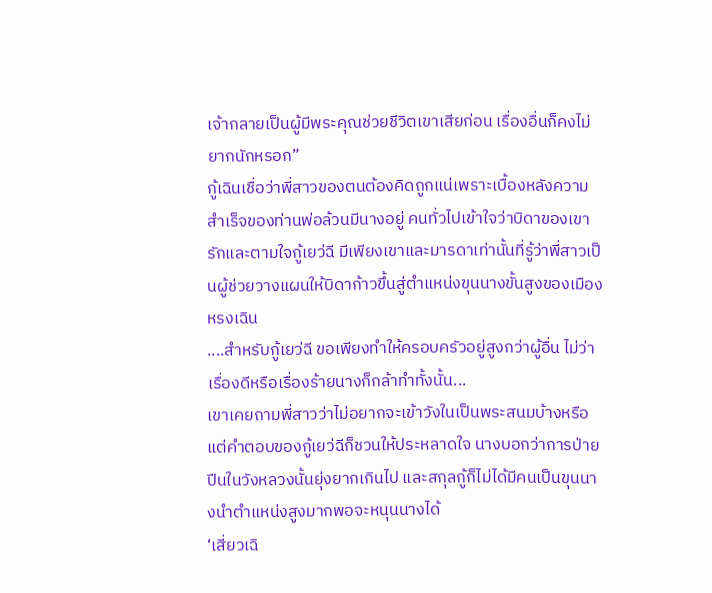เจ้ากลายเป็นผู้มีพระคุณช่วยชีวิตเขาเสียก่อน เรื่องอื่นก็คงไม่ยากนักหรอก”
กู้เฉินเชื่อว่าพี่สาวของตนต้องคิดถูกแน่เพราะเบื้องหลังความสำเร็จของท่านพ่อล้วนมีนางอยู่ คนทั่วไปเข้าใจว่าบิดาของเขารักและตามใจกู้เยว่ฉี มีเพียงเขาและมารดาเท่านั้นที่รู้ว่าพี่สาวเป็นผู้ช่วยวางแผนให้บิดาก้าวขึ้นสู่ตำแหน่งขุนนางขั้นสูงของเมืองหรงเฉิน
....สำหรับกู้เยว่ฉี ขอเพียงทำให้ครอบครัวอยู่สูงกว่าผู้อื่น ไม่ว่าเรื่องดีหรือเรื่องร้ายนางก็กล้าทำทั้งนั้น...
เขาเคยถามพี่สาวว่าไม่อยากจะเข้าวังในเป็นพระสนมบ้างหรือแต่คำตอบของกู้เยว่ฉีก็ชวนให้ประหลาดใจ นางบอกว่าการป่ายปีนในวังหลวงนั้นยุ่งยากเกินไป และสกุลกู้ก็ไม่ได้มีคนเป็นขุนนางนำตำแหน่งสูงมากพอจะหนุนนางได้
‘เสี่ยวเฉิ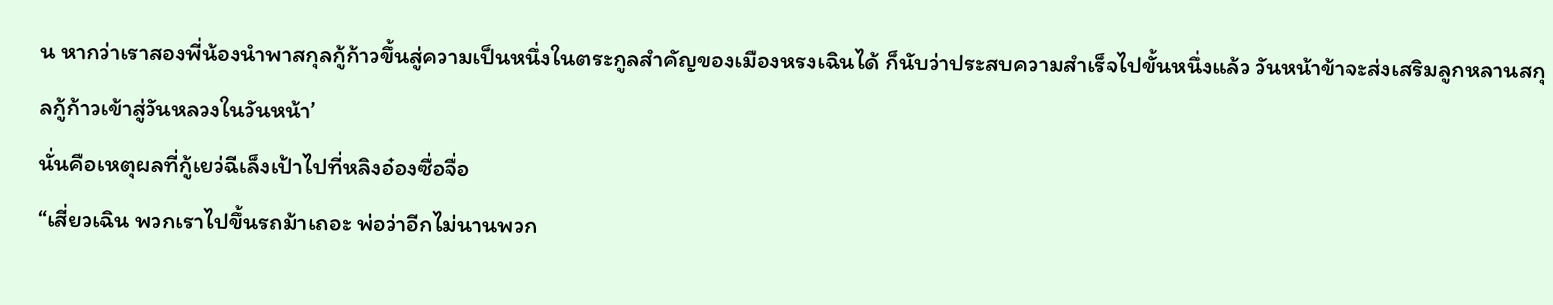น หากว่าเราสองพี่น้องนำพาสกุลกู้ก้าวขึ้นสู่ความเป็นหนึ่งในตระกูลสำคัญของเมืองหรงเฉินได้ ก็นับว่าประสบความสำเร็จไปขั้นหนึ่งแล้ว วันหน้าข้าจะส่งเสริมลูกหลานสกุลกู้ก้าวเข้าสู่วันหลวงในวันหน้า’
นั่นคือเหตุผลที่กู้เยว่ฉีเล็งเป้าไปที่หลิงอ๋องซื่อจื่อ
“เสี่ยวเฉิน พวกเราไปขึ้นรถม้าเถอะ พ่อว่าอีกไม่นานพวก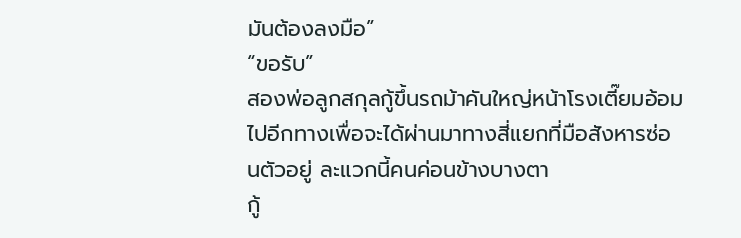มันต้องลงมือ”
“ขอรับ”
สองพ่อลูกสกุลกู้ขึ้นรถม้าคันใหญ่หน้าโรงเตี๊ยมอ้อมไปอีกทางเพื่อจะได้ผ่านมาทางสี่แยกที่มือสังหารซ่อนตัวอยู่ ละแวกนี้คนค่อนข้างบางตา
กู้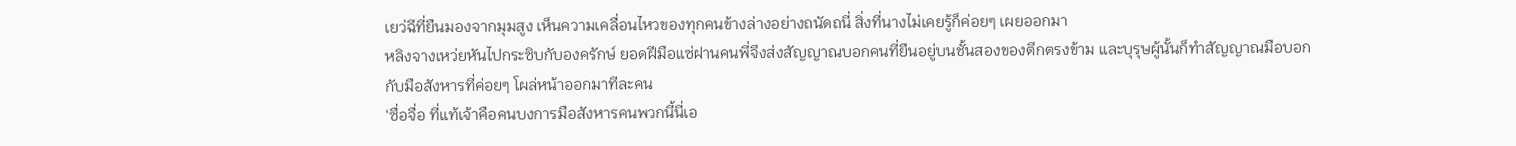เยว่ฉีที่ยืนมองจากมุมสูง เห็นความเคลื่อนไหวของทุกคนข้างล่างอย่างถนัดถนี่ สิ่งที่นางไม่เคยรู้ก็ค่อยๆ เผยออกมา
หลิงจางเหว่ยหันไปกระซิบกับองครักษ์ ยอดฝีมือแซ่ฝานคนพี่จึงส่งสัญญาณบอกคนที่ยืนอยู่บนชั้นสองของตึกตรงข้าม และบุรุษผู้นั้นก็ทำสัญญาณมือบอกกับมือสังหารที่ค่อยๆ โผล่หน้าออกมาทีละคน
‘ซื่อจื่อ ที่แท้เจ้าคือคนบงการมือสังหารคนพวกนี้นี่เอ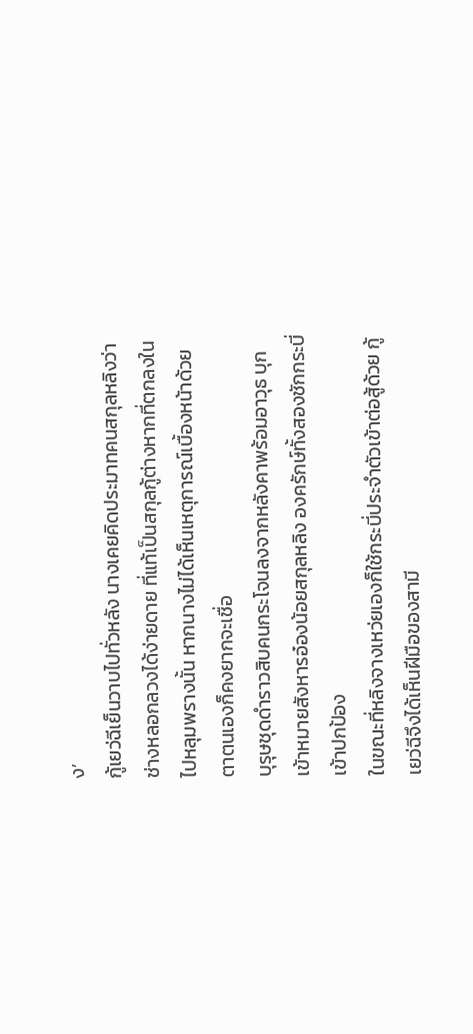ง’
กู้เยว่ฉีเย็นวาบไปทั่วหลัง นางเคยคิดประมาทคนสกุลหลิงว่าช่างหลอกลวงได้ง่ายดาย ที่แท้เป็นสกุลกู้ต่างหากที่ตกลงในไปหลุมพรางนั้น หากนางไม่ได้เห็นเหตุการณ์เบื้องหน้าด้วยตาตนเองก็คงยากจะเชื่อ
บุรุษชุดดำราวสิบคนกระโจนลงจากหลังคาพร้อมอาวุธ บุกเข้าหมายสังหารอ๋องน้อยสกุลหลิง องครักษ์ทั้งสองชักกระบี่เข้าปกป้อง
ในขณะที่หลิงจางเหว่ยเองก็ใช้กระบี่ประจำตัวเข้าต่อสู้ด้วย กู้เยว่ฉีจึงได้เห็นฝีมือของสามี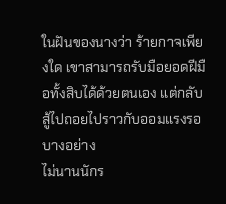ในฝันของนางว่า ร้ายกาจเพียงใด เขาสามารถรับมือยอดฝีมือทั้งสิบได้ด้วยตนเอง แต่กลับสู้ไปถอยไปราวกับออมแรงรอบางอย่าง
ไม่นานนักร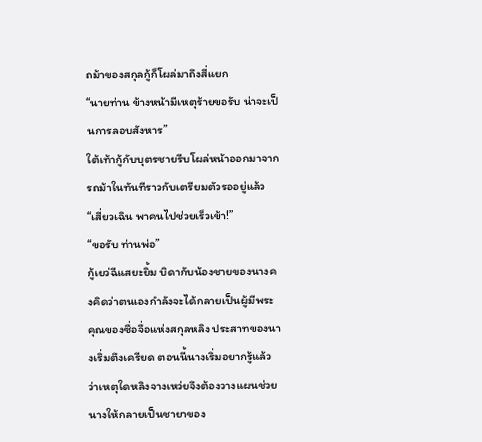ถม้าของสกุลกู้ก็โผล่มาถึงสี่แยก
“นายท่าน ข้างหน้ามีเหตุร้ายขอรับ น่าจะเป็นการลอบสังหาร”
ใต้เท้ากู้กับบุตรชายรีบโผล่หน้าออกมาจากรถม้าในทันทีราวกับเตรียมตัวรออยู่แล้ว
“เสี่ยวเฉิน พาคนไปช่วยเร็วเข้า!”
“ขอรับ ท่านพ่อ”
กู้เยว่ฉีแสยะยิ้ม บิดากับน้องชายของนางคงคิดว่าตนเองกำลังจะได้กลายเป็นผู้มีพระคุณของซื่อจื่อแห่งสกุลหลิง ประสาทของนางเริ่มตึงเครียด ตอนนี้นางเริ่มอยากรู้แล้วว่าเหตุใดหลิงจางเหว่ยจึงต้องวางแผนช่วยนางให้กลายเป็นชายาของ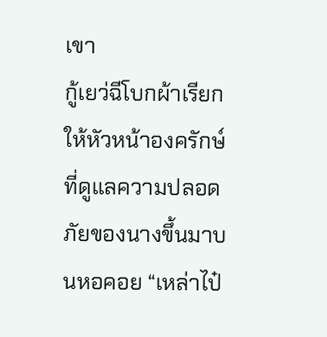เขา
กู้เยว่ฉีโบกผ้าเรียกให้หัวหน้าองครักษ์ที่ดูแลความปลอดภัยของนางขึ้นมาบนหอคอย “เหล่าไป๋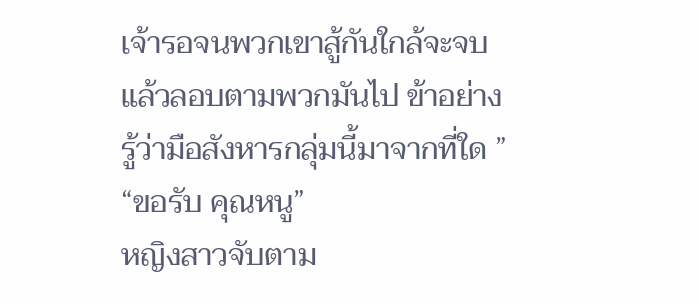เจ้ารอจนพวกเขาสู้กันใกล้จะจบแล้วลอบตามพวกมันไป ข้าอย่างรู้ว่ามือสังหารกลุ่มนี้มาจากที่ใด ”
“ขอรับ คุณหนู”
หญิงสาวจับตาม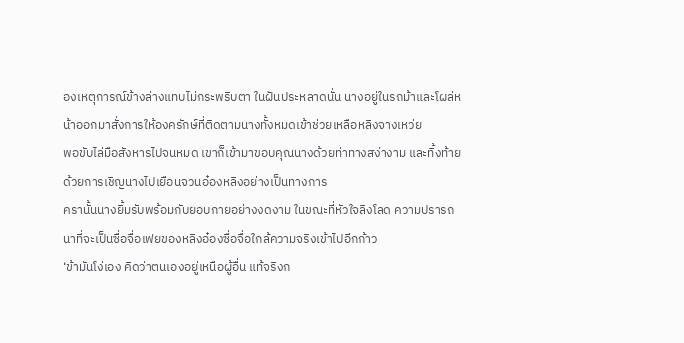องเหตุการณ์ข้างล่างแทบไม่กระพริบตา ในฝันประหลาดนั่น นางอยู่ในรถม้าและโผล่หน้าออกมาสั่งการให้องครักษ์ที่ติดตามนางทั้งหมดเข้าช่วยเหลือหลิงจางเหว่ย
พอขับไล่มือสังหารไปจนหมด เขาก็เข้ามาขอบคุณนางด้วยท่าทางสง่างาม และทิ้งท้ายด้วยการเชิญนางไปเยือนจวนอ๋องหลิงอย่างเป็นทางการ
ครานั้นนางยิ้มรับพร้อมกับยอบกายอย่างงดงาม ในขณะที่หัวใจลิงโลด ความปรารถนาที่จะเป็นซื่อจื่อเฟยของหลิงอ๋องซื่อจื่อใกล้ความจริงเข้าไปอีกก้าว
‘ข้ามันโง่เอง คิดว่าตนเองอยู่เหนือผู้อื่น แท้จริงก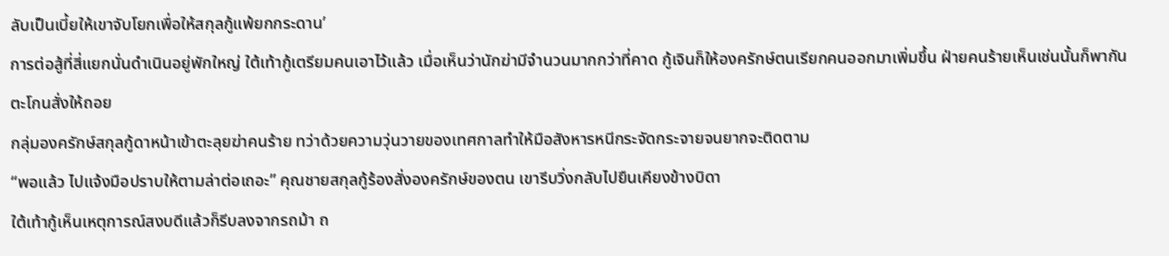ลับเป็นเบี้ยให้เขาจับโยกเพื่อให้สกุลกู้แพ้ยกกระดาน’
การต่อสู้ที่สี่แยกนั่นดำเนินอยู่พักใหญ่ ใต้เท้ากู้เตรียมคนเอาไว้แล้ว เมื่อเห็นว่านักฆ่ามีจำนวนมากกว่าที่คาด กู้เจินก็ให้องครักษ์ตนเรียกคนออกมาเพิ่มขึ้น ฝ่ายคนร้ายเห็นเช่นนั้นก็พากันตะโกนสั่งให้ถอย
กลุ่มองครักษ์สกุลกู้ดาหน้าเข้าตะลุยฆ่าคนร้าย ทว่าด้วยความวุ่นวายของเทศกาลทำให้มือสังหารหนีกระจัดกระจายจนยากจะติดตาม
“พอแล้ว ไปแจ้งมือปราบให้ตามล่าต่อเถอะ” คุณชายสกุลกู้ร้องสั่งองครักษ์ของตน เขารีบวิ่งกลับไปยืนเคียงข้างบิดา
ใต้เท้ากู้เห็นเหตุการณ์สงบดีแล้วก็รีบลงจากรถม้า ถ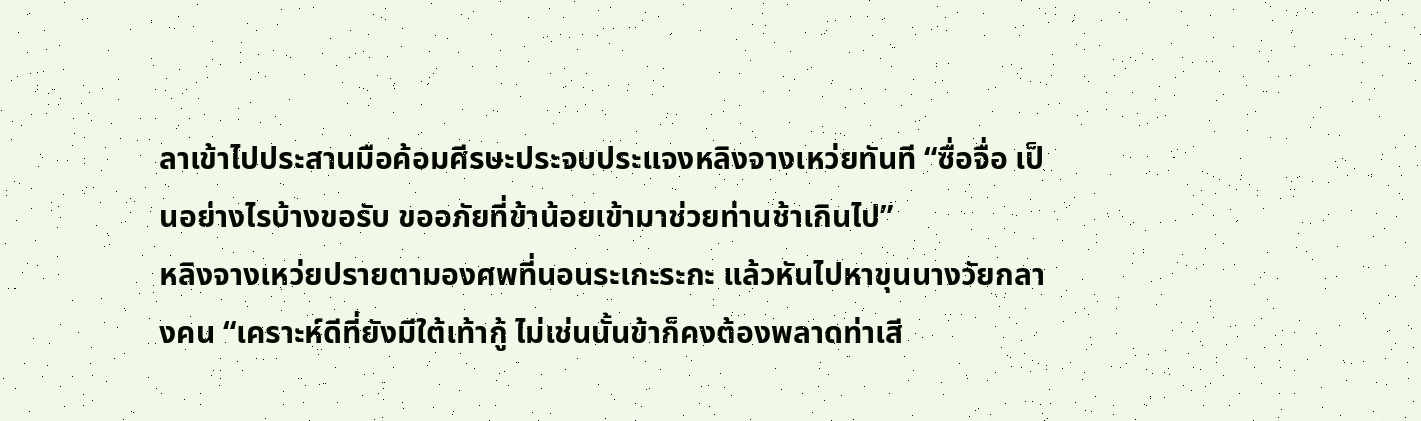ลาเข้าไปประสานมือค้อมศีรษะประจบประแจงหลิงจางเหว่ยทันที “ซื่อจื่อ เป็นอย่างไรบ้างขอรับ ขออภัยที่ข้าน้อยเข้ามาช่วยท่านช้าเกินไป”
หลิงจางเหว่ยปรายตามองศพที่นอนระเกะระกะ แล้วหันไปหาขุนนางวัยกลางคน “เคราะห์ดีที่ยังมีใต้เท้ากู้ ไม่เช่นนั้นข้าก็คงต้องพลาดท่าเสี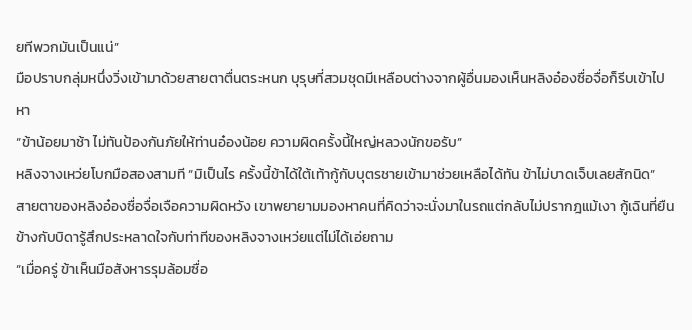ยทีพวกมันเป็นแน่”
มือปราบกลุ่มหนึ่งวิ่งเข้ามาด้วยสายตาตื่นตระหนก บุรุษที่สวมชุดมีเหลือบต่างจากผู้อื่นมองเห็นหลิงอ๋องซื่อจื่อก็รีบเข้าไปหา
“ข้าน้อยมาช้า ไม่ทันป้องกันภัยให้ท่านอ๋องน้อย ความผิดครั้งนี้ใหญ่หลวงนักขอรับ”
หลิงจางเหว่ยโบกมือสองสามที “มิเป็นไร ครั้งนี้ข้าได้ใต้เท้ากู้กับบุตรชายเข้ามาช่วยเหลือได้ทัน ข้าไม่บาดเจ็บเลยสักนิด”
สายตาของหลิงอ๋องซื่อจื่อเจือความผิดหวัง เขาพยายามมองหาคนที่คิดว่าจะนั่งมาในรถแต่กลับไม่ปรากฎแม้เงา กู้เฉินที่ยืนข้างกับบิดารู้สึกประหลาดใจกับท่าทีของหลิงจางเหว่ยแต่ไม่ได้เอ่ยถาม
“เมื่อครู่ ข้าเห็นมือสังหารรุมล้อมซื่อ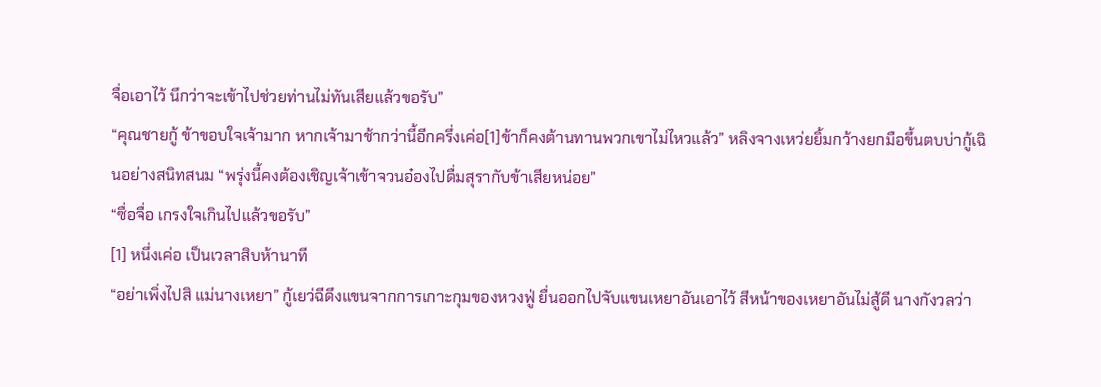จื่อเอาไว้ นึกว่าจะเข้าไปช่วยท่านไม่ทันเสียแล้วขอรับ”
“คุณชายกู้ ข้าขอบใจเจ้ามาก หากเจ้ามาช้ากว่านี้อีกครึ่งเค่อ[1]ข้าก็คงต้านทานพวกเขาไม่ไหวแล้ว” หลิงจางเหว่ยยิ้มกว้างยกมือขึ้นตบบ่ากู้เฉินอย่างสนิทสนม “พรุ่งนี้คงต้องเชิญเจ้าเข้าจวนอ๋องไปดื่มสุรากับข้าเสียหน่อย”
“ซื่อจื่อ เกรงใจเกินไปแล้วขอรับ”
[1] หนึ่งเค่อ เป็นเวลาสิบห้านาที
“อย่าเพิ่งไปสิ แม่นางเหยา” กู้เยว่ฉีดึงแขนจากการเกาะกุมของหวงฟู่ ยื่นออกไปจับแขนเหยาอันเอาไว้ สีหน้าของเหยาอันไม่สู้ดี นางกังวลว่า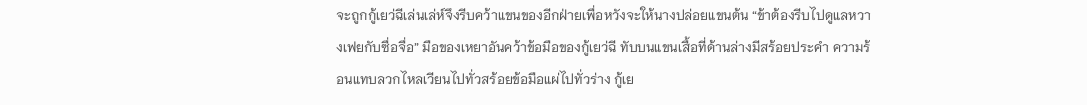จะถูกกู้เยว่ฉีเล่นเล่ห์จึงรีบคว้าแขนของอีกฝ่ายเพื่อหวังจะให้นางปล่อยแขนต้น “ข้าต้องรีบไปดูแลหวางเฟยกับซื่อจื่อ” มือของเหยาอันคว้าข้อมือของกู้เยว่ฉี ทับบนแขนเสื้อที่ด้านล่างมีสร้อยประคำ ความร้อนแทบลวกไหลเวียนไปทั่วสร้อยข้อมือแผ่ไปทั่วร่าง กู้เย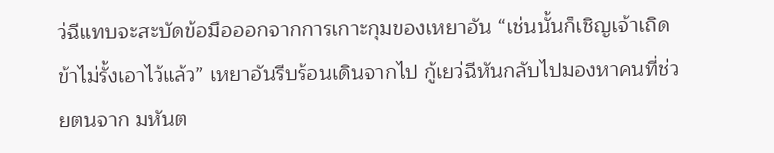ว่ฉีแทบจะสะบัดข้อมือออกจากการเกาะกุมของเหยาอัน “เช่นนั้นก็เชิญเจ้าเถิด ข้าไม่รั้งเอาไว้แล้ว” เหยาอันรีบร้อนเดินจากไป กู้เยว่ฉีหันกลับไปมองหาคนที่ช่วยตนจาก มหันต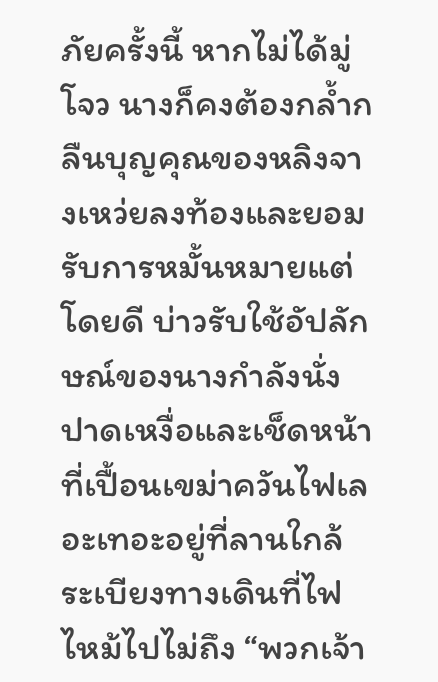ภัยครั้งนี้ หากไม่ได้มู่โจว นางก็คงต้องกล้ำกลืนบุญคุณของหลิงจางเหว่ยลงท้องและยอมรับการหมั้นหมายแต่โดยดี บ่าวรับใช้อัปลักษณ์ของนางกำลังนั่งปาดเหงื่อและเช็ดหน้าที่เปื้อนเขม่าควันไฟเลอะเทอะอยู่ที่ลานใกล้ระเบียงทางเดินที่ไฟไหม้ไปไม่ถึง “พวกเจ้า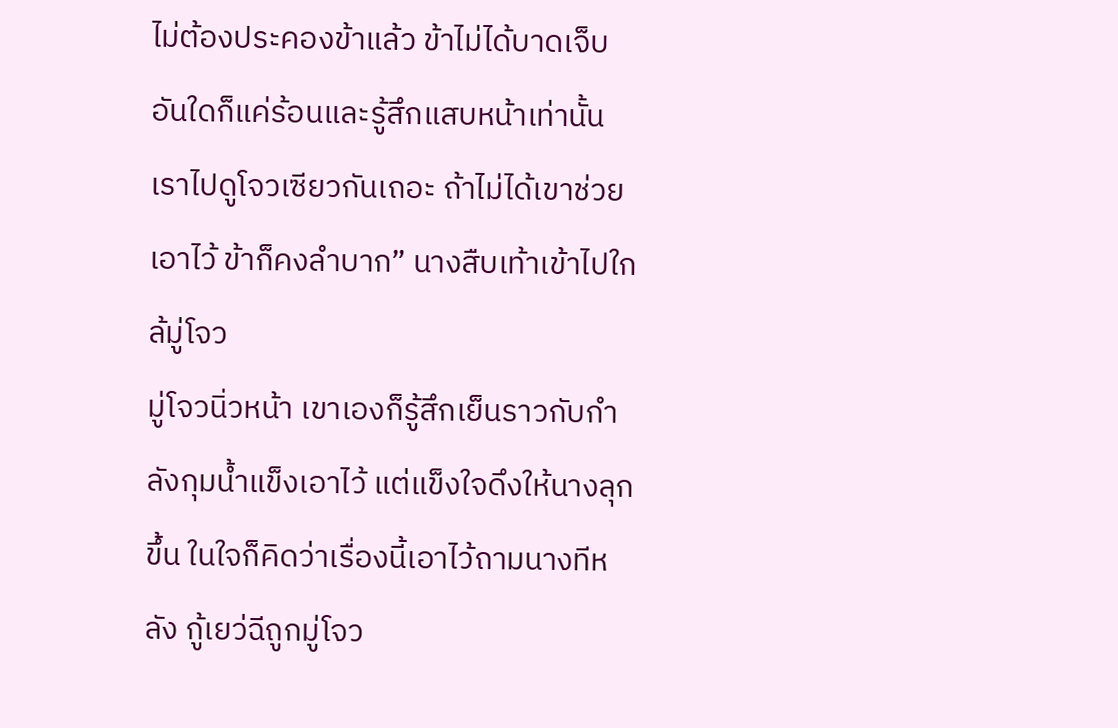ไม่ต้องประคองข้าแล้ว ข้าไม่ได้บาดเจ็บอันใดก็แค่ร้อนและรู้สึกแสบหน้าเท่านั้น เราไปดูโจวเซียวกันเถอะ ถ้าไม่ได้เขาช่วยเอาไว้ ข้าก็คงลำบาก” นางสืบเท้าเข้าไปใกล้มู่โจว
มู่โจวนิ่วหน้า เขาเองก็รู้สึกเย็นราวกับกำลังกุมน้ำแข็งเอาไว้ แต่แข็งใจดึงให้นางลุกขึ้น ในใจก็คิดว่าเรื่องนี้เอาไว้ถามนางทีหลัง กู้เยว่ฉีถูกมู่โจว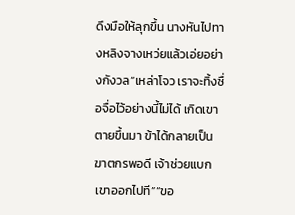ดึงมือให้ลุกขึ้น นางหันไปทางหลิงจางเหว่ยแล้วเอ่ยอย่างกังวล“เหล่าโจว เราจะทิ้งซื่อจื่อไว้อย่างนี้ไม่ได้ เกิดเขาตายขึ้นมา ข้าได้กลายเป็นฆาตกรพอดี เจ้าช่วยแบกเขาออกไปที”“ขอ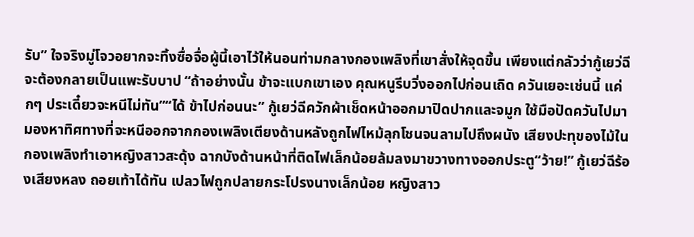รับ” ใจจริงมู่โจวอยากจะทิ้งซื่อจื่อผู้นี้เอาไว้ให้นอนท่ามกลางกองเพลิงที่เขาสั่งให้จุดขึ้น เพียงแต่กลัวว่ากู้เยว่ฉีจะต้องกลายเป็นแพะรับบาป “ถ้าอย่างนั้น ข้าจะแบกเขาเอง คุณหนูรีบวิ่งออกไปก่อนเถิด ควันเยอะเช่นนี้ แค่กๆ ประเดี๋ยวจะหนีไม่ทัน”“ได้ ข้าไปก่อนนะ” กู้เยว่ฉีควักผ้าเช็ดหน้าออกมาปิดปากและจมูก ใช้มือปัดควันไปมา มองหาทิศทางที่จะหนีออกจากกองเพลิงเตียงด้านหลังถูกไฟไหม้ลุกโชนจนลามไปถึงผนัง เสียงปะทุของไม้ในกองเพลิงทำเอาหญิงสาวสะดุ้ง ฉากบังด้านหน้าที่ติดไฟเล็กน้อยล้มลงมาขวางทางออกประตู“ว้าย!” กู้เยว่ฉีร้องเสียงหลง ถอยเท้าได้ทัน เปลวไฟถูกปลายกระโปรงนางเล็กน้อย หญิงสาว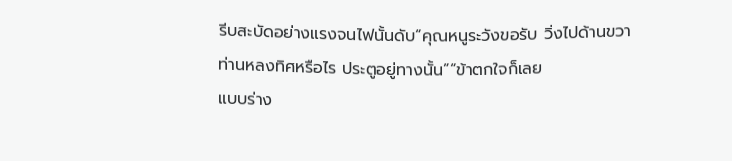รีบสะบัดอย่างแรงจนไฟนั้นดับ“คุณหนูระวังขอรับ วิ่งไปด้านขวา ท่านหลงทิศหรือไร ประตูอยู่ทางนั้น”“ข้าตกใจก็เลย
แบบร่าง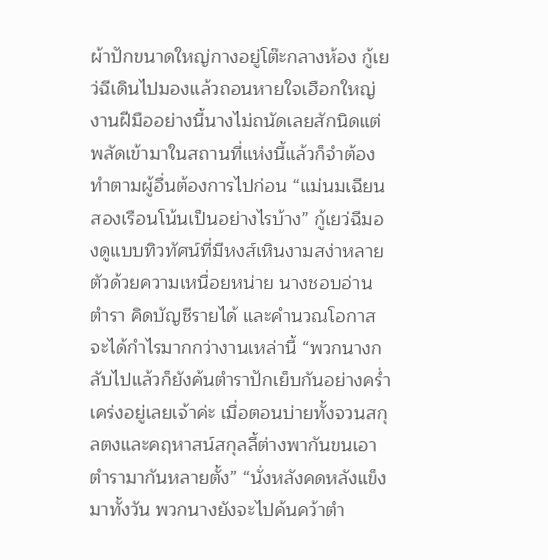ผ้าปักขนาดใหญ่กางอยู่โต๊ะกลางห้อง กู้เยว่ฉีเดินไปมองแล้วถอนหายใจเฮือกใหญ่ งานฝีมืออย่างนี้นางไม่ถนัดเลยสักนิดแต่พลัดเข้ามาในสถานที่แห่งนี้แล้วก็จำต้องทำตามผู้อื่นต้องการไปก่อน “แม่นมเฉียน สองเรือนโน้นเป็นอย่างไรบ้าง” กู้เยว่ฉีมองดูแบบทิวทัศน์ที่มีหงส์เหินงามสง่าหลายตัวด้วยความเหนื่อยหน่าย นางชอบอ่านตำรา คิดบัญชีรายได้ และคำนวณโอกาสจะได้กำไรมากกว่างานเหล่านี้ “พวกนางกลับไปแล้วก็ยังค้นตำราปักเย็บกันอย่างคร่ำเคร่งอยู่เลยเจ้าค่ะ เมื่อตอนบ่ายทั้งจวนสกุลตงและคฤหาสน์สกุลลี้ต่างพากันขนเอาตำรามากันหลายตั้ง” “นั่งหลังคดหลังแข็งมาทั้งวัน พวกนางยังจะไปค้นคว้าตำ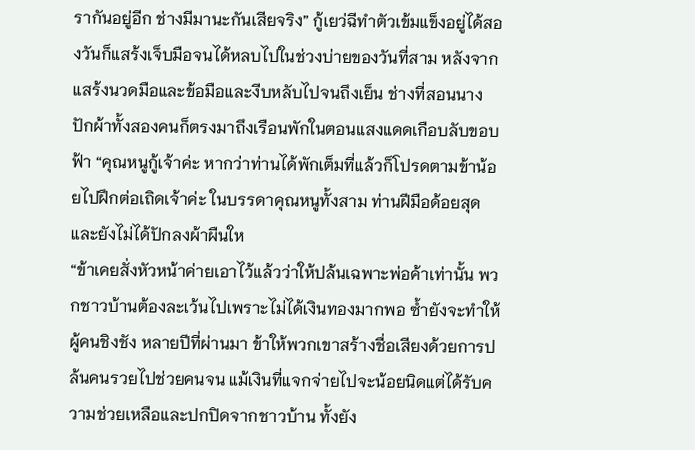รากันอยู่อีก ช่างมีมานะกันเสียจริง” กู้เยว่ฉีทำตัวเข้มแข็งอยู่ได้สองวันก็แสร้งเจ็บมือจนได้หลบไปในช่วงบ่ายของวันที่สาม หลังจากแสร้งนวดมือและข้อมือและงีบหลับไปจนถึงเย็น ช่างที่สอนนางปักผ้าทั้งสองคนก็ตรงมาถึงเรือนพักในตอนแสงแดดเกือบลับขอบฟ้า “คุณหนูกู้เจ้าค่ะ หากว่าท่านได้พักเต็มที่แล้วก็โปรดตามข้าน้อยไปฝึกต่อเถิดเจ้าค่ะ ในบรรดาคุณหนูทั้งสาม ท่านฝีมือด้อยสุดและยังไม่ได้ปักลงผ้าผืนให
“ข้าเคยสั่งหัวหน้าค่ายเอาไว้แล้วว่าให้ปล้นเฉพาะพ่อค้าเท่านั้น พวกชาวบ้านต้องละเว้นไปเพราะไม่ได้เงินทองมากพอ ซ้ำยังจะทำให้ผู้คนชิงชัง หลายปีที่ผ่านมา ข้าให้พวกเขาสร้างชื่อเสียงด้วยการปล้นคนรวยไปช่วยคนจน แม้เงินที่แจกจ่ายไปจะน้อยนิดแต่ได้รับความช่วยเหลือและปกปิดจากชาวบ้าน ทั้งยัง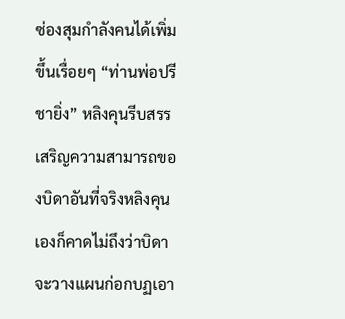ซ่องสุมกำลังคนได้เพิ่มขึ้นเรื่อยๆ “ท่านพ่อปรีชายิ่ง” หลิงคุนรีบสรรเสริญความสามารถของบิดาอันที่จริงหลิงคุนเองก็คาดไม่ถึงว่าบิดาจะวางแผนก่อกบฏเอา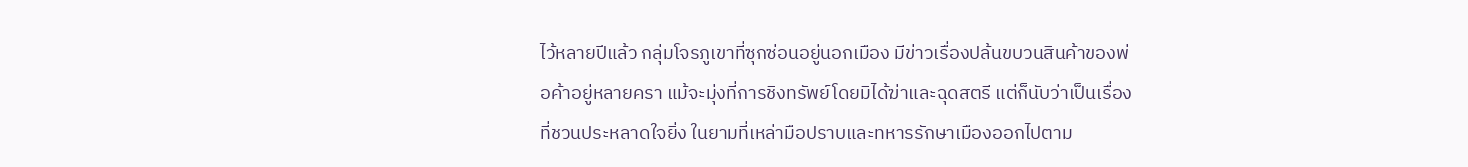ไว้หลายปีแล้ว กลุ่มโจรภูเขาที่ซุกซ่อนอยู่นอกเมือง มีข่าวเรื่องปล้นขบวนสินค้าของพ่อค้าอยู่หลายครา แม้จะมุ่งที่การชิงทรัพย์โดยมิได้ฆ่าและฉุดสตรี แต่ก็นับว่าเป็นเรื่องที่ชวนประหลาดใจยิ่ง ในยามที่เหล่ามือปราบและทหารรักษาเมืองออกไปตาม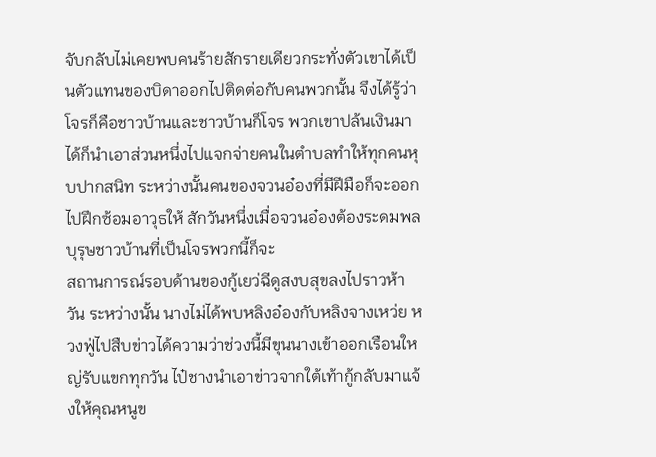จับกลับไม่เคยพบคนร้ายสักรายเดียวกระทั่งตัวเขาได้เป็นตัวแทนของบิดาออกไปติดต่อกับคนพวกนั้น จึงได้รู้ว่าโจรก็คือชาวบ้านและชาวบ้านก็โจร พวกเขาปล้นเงินมาได้ก็นำเอาส่วนหนึ่งไปแจกจ่ายคนในตำบลทำให้ทุกคนหุบปากสนิท ระหว่างนั้นคนของจวนอ๋องที่มีฝีมือก็จะออกไปฝึกซ้อมอาวุธให้ สักวันหนึ่งเมื่อจวนอ๋องต้องระดมพล บุรุษชาวบ้านที่เป็นโจรพวกนี้ก็จะ
สถานการณ์รอบด้านของกู้เยว่ฉีดูสงบสุขลงไปราวห้าวัน ระหว่างนั้น นางไม่ได้พบหลิงอ๋องกับหลิงจางเหว่ย หวงฟู่ไปสืบข่าวได้ความว่าช่วงนี้มีขุนนางเข้าออกเรือนใหญ่รับแขกทุกวัน ไป๋ชางนำเอาข่าวจากใต้เท้ากู้กลับมาแจ้งให้คุณหนูข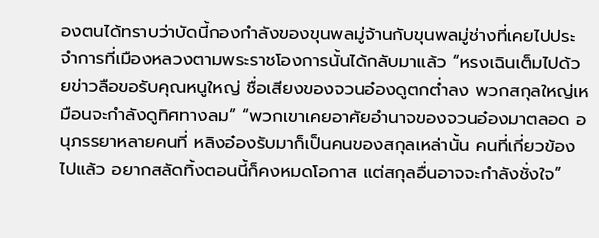องตนได้ทราบว่าบัดนี้กองกำลังของขุนพลมู่จ้านกับขุนพลมู่ช่างที่เคยไปประจำการที่เมืองหลวงตามพระราชโองการนั้นได้กลับมาแล้ว “หรงเฉินเต็มไปด้วยข่าวลือขอรับคุณหนูใหญ่ ชื่อเสียงของจวนอ๋องดูตกต่ำลง พวกสกุลใหญ่เหมือนจะกำลังดูทิศทางลม” “พวกเขาเคยอาศัยอำนาจของจวนอ๋องมาตลอด อนุภรรยาหลายคนที่ หลิงอ๋องรับมาก็เป็นคนของสกุลเหล่านั้น คนที่เกี่ยวข้องไปแล้ว อยากสลัดทิ้งตอนนี้ก็คงหมดโอกาส แต่สกุลอื่นอาจจะกำลังชั่งใจ”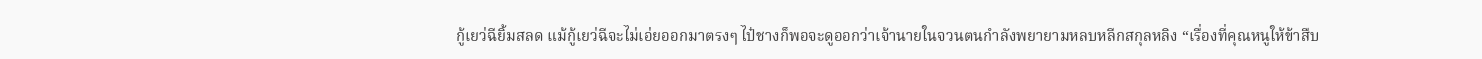กู้เยว่ฉียิ้มสลด แม้กู้เยว่ฉีจะไม่เอ่ยออกมาตรงๆ ไป๋ชางก็พอจะดูออกว่าเจ้านายในจวนตนกำลังพยายามหลบหลีกสกุลหลิง “เรื่องที่คุณหนูให้ข้าสืบ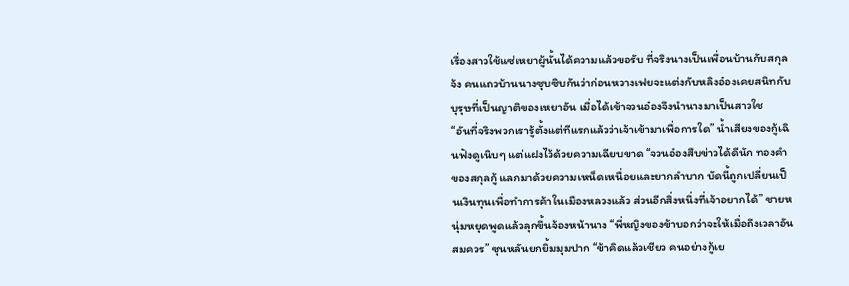เรื่องสาวใช้แซ่เหยาผู้นั้นได้ความแล้วขอรับ ที่จริงนางเป็นเพื่อนบ้านกับสกุลจ้ง คนแถวบ้านนางซุบซิบกันว่าก่อนหวางเฟยจะแต่งกับหลิงอ๋องเคยสนิทกับบุรุษที่เป็นญาติของเหยาอัน เมื่อได้เข้าจวนอ๋องจึงนำนางมาเป็นสาวใช
“อันที่จริงพวกเรารู้ตั้งแต่ทีแรกแล้วว่าเจ้าเข้ามาเพื่อการใด” น้ำเสียงของกู้เฉินฟังดูเนิบๆ แต่แฝงไว้ด้วยความเฉียบขาด “จวนอ๋องสืบข่าวได้ดีนัก ทองคำของสกุลกู้ แลกมาด้วยความเหน็ดเหนื่อยและยากลำบาก บัดนี้ถูกเปลี่ยนเป็นเงินทุนเพื่อทำการค้าในเมืองหลวงแล้ว ส่วนอีกสิ่งหนึ่งที่เจ้าอยากได้” ชายหนุ่มหยุดพูดแล้วลุกขึ้นจ้องหน้านาง “พี่หญิงของข้าบอกว่าจะให้เมื่อถึงเวลาอันสมควร” ซุนหลันยกยิ้มมุมปาก “ข้าคิดแล้วเชียว คนอย่างกู้เย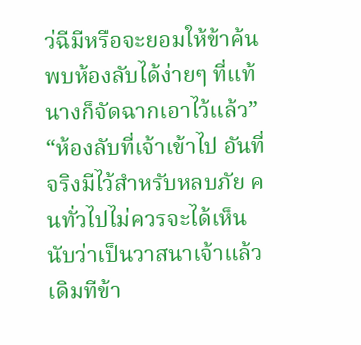ว่ฉีมีหรือจะยอมให้ข้าค้นพบห้องลับได้ง่ายๆ ที่แท้นางก็จัดฉากเอาไว้แล้ว” “ห้องลับที่เจ้าเข้าไป อันที่จริงมีไว้สำหรับหลบภัย คนทั่วไปไม่ควรจะได้เห็น นับว่าเป็นวาสนาเจ้าแล้ว เดิมทีข้า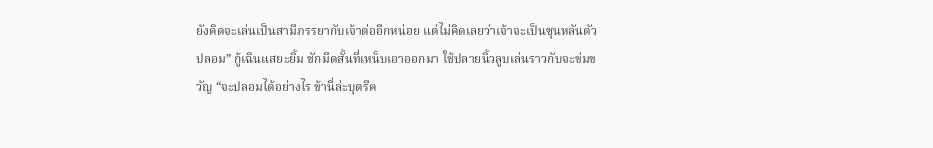ยังคิดจะเล่นเป็นสามีภรรยากับเจ้าต่ออีกหน่อย แต่ไม่คิดเลยว่าเจ้าจะเป็นซุนหลันตัวปลอม” กู้เฉินแสยะยิ้ม ชักมีดสั้นที่เหน็บเอาออกมา ใช้ปลายนิ้วลูบเล่นราวกับจะข่มขวัญ “จะปลอมได้อย่างไร ข้านี่ล่ะบุตรีค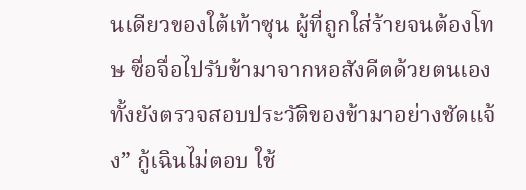นเดียวของใต้เท้าซุน ผู้ที่ถูกใส่ร้ายจนต้องโทษ ซื่อจื่อไปรับข้ามาจากหอสังคีตด้วยตนเอง ทั้งยังตรวจสอบประวัติของข้ามาอย่างชัดแจ้ง” กู้เฉินไม่ตอบ ใช้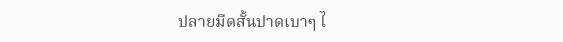ปลายมีดสั้นปาดเบาๆ ไ